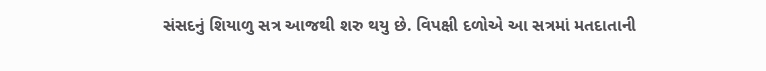સંસદનું શિયાળુ સત્ર આજથી શરુ થયુ છે. વિપક્ષી દળોએ આ સત્રમાં મતદાતાની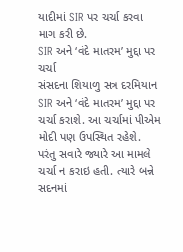યાદીમાં SIR પર ચર્ચા કરવા માગ કરી છે.
SIR અને ‘વંદે માતરમ’ મુદ્દા પર ચર્ચા
સંસદના શિયાળુ સત્ર દરમિયાન SIR અને ‘વંદે માતરમ’ મુદ્દા પર ચર્ચા કરાશે. આ ચર્ચામાં પીએમ મોદી પણ ઉપસ્થિત રહેશે. પરંતુ સવારે જ્યારે આ મામલે ચર્ચા ન કરાઇ હતી. ત્યારે બન્ને સદનમાં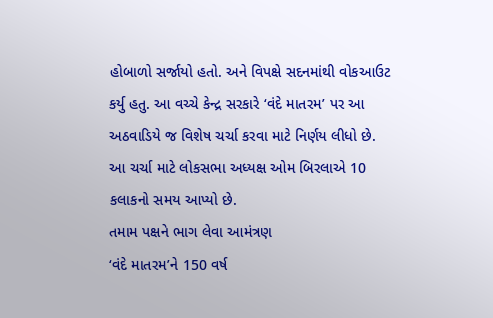હોબાળો સર્જાયો હતો. અને વિપક્ષે સદનમાંથી વોકઆઉટ કર્યુ હતુ. આ વચ્ચે કેન્દ્ર સરકારે ‘વંદે માતરમ’ પર આ અઠવાડિયે જ વિશેષ ચર્ચા કરવા માટે નિર્ણય લીધો છે. આ ચર્ચા માટે લોકસભા અધ્યક્ષ ઓમ બિરલાએ 10 કલાકનો સમય આપ્યો છે.
તમામ પક્ષને ભાગ લેવા આમંત્રણ
‘વંદે માતરમ’ને 150 વર્ષ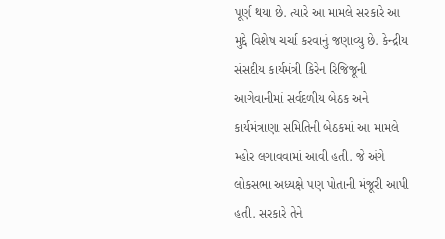પૂર્ણ થયા છે. ત્યારે આ મામલે સરકારે આ મુદ્દે વિશેષ ચર્ચા કરવાનું જણાવ્યુ છે. કેન્દ્રીય સંસદીય કાર્યમંત્રી કિરેન રિજિજૂની આગેવાનીમાં સર્વદળીય બેઠક અને કાર્યમંત્રાણા સમિતિની બેઠકમાં આ મામલે મ્હોર લગાવવામાં આવી હતી. જે અંગે લોકસભા અધ્યક્ષે પણ પોતાની મંજૂરી આપી હતી. સરકારે તેને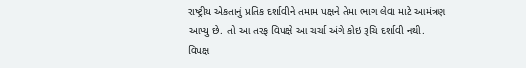રાષ્ટ્રીય એકતાનું પ્રતિક દર્શાવીને તમામ પક્ષને તેમા ભાગ લેવા માટે આમંત્રણ આપ્યુ છે. તો આ તરફ વિપક્ષે આ ચર્ચા અંગે કોઇ રૂચિ દર્શાવી નથી.
વિપક્ષ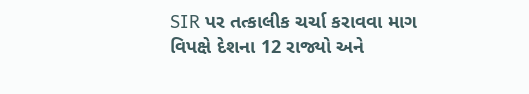SIR પર તત્કાલીક ચર્ચા કરાવવા માગ
વિપક્ષે દેશના 12 રાજ્યો અને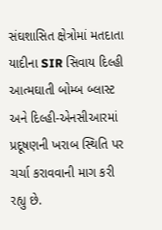સંઘશાસિત ક્ષેત્રોમાં મતદાતા યાદીના SIR સિવાય દિલ્હી આત્મઘાતી બોમ્બ બ્લાસ્ટ અને દિલ્હી-એનસીઆરમાં પ્રદૂષણની ખરાબ સ્થિતિ પર ચર્ચા કરાવવાની માગ કરી રહ્યુ છે.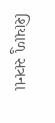શિયાળુ સત્રના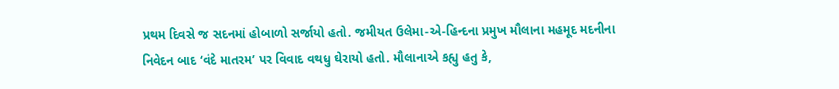પ્રથમ દિવસે જ સદનમાં હોબાળો સર્જાયો હતો. જમીયત ઉલેમા-એ-હિન્દના પ્રમુખ મૌલાના મહમૂદ મદનીના નિવેદન બાદ ‘વંદે માતરમ’ પર વિવાદ વથધુ ઘેરાયો હતો. મૌલાનાએ કહ્યુ હતુ કે,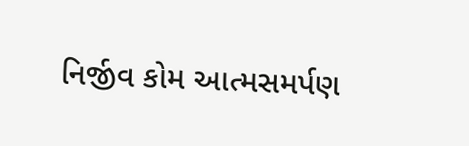નિર્જીવ કોમ આત્મસમર્પણ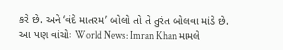કરે છે. અને ‘વંદે માતરમ’ બોલો તો તે તુરંત બોલવા માંડે છે.
આ પણ વાંચોઃ World News: Imran Khan મામલે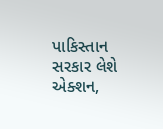પાકિસ્તાન સરકાર લેશે એક્શન,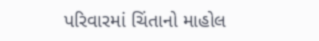પરિવારમાં ચિંતાનો માહોલ